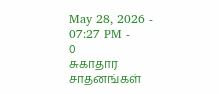May 28, 2026 - 07:27 PM -
0
சுகாதார சாதனங்கள்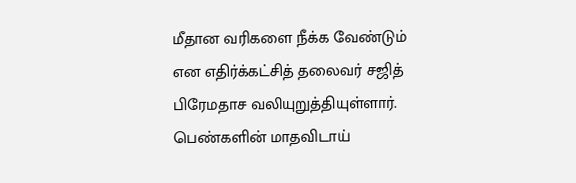மீதான வரிகளை நீக்க வேண்டும் என எதிர்க்கட்சித் தலைவர் சஜித் பிரேமதாச வலியுறுத்தியுள்ளார்.
பெண்களின் மாதவிடாய்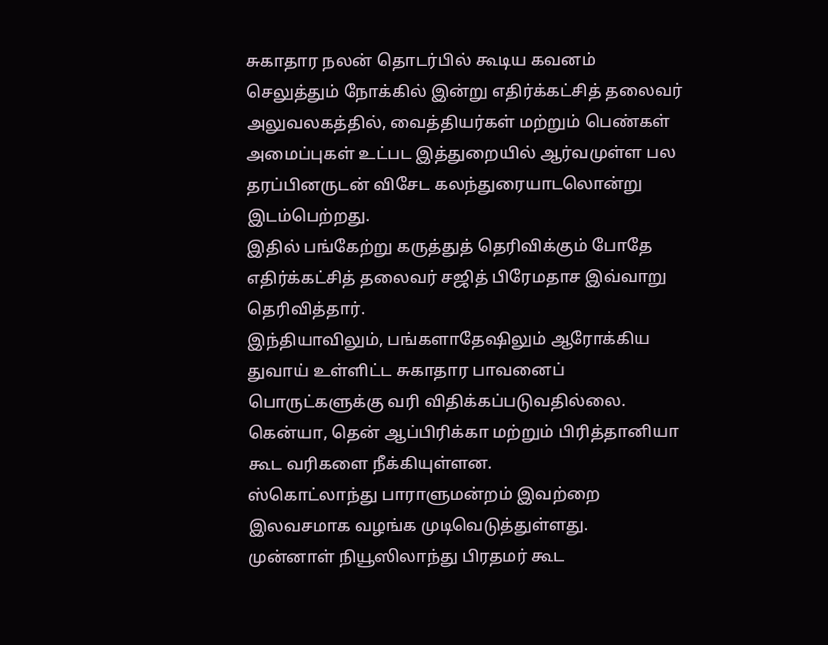சுகாதார நலன் தொடர்பில் கூடிய கவனம் செலுத்தும் நோக்கில் இன்று எதிர்க்கட்சித் தலைவர் அலுவலகத்தில், வைத்தியர்கள் மற்றும் பெண்கள் அமைப்புகள் உட்பட இத்துறையில் ஆர்வமுள்ள பல தரப்பினருடன் விசேட கலந்துரையாடலொன்று இடம்பெற்றது.
இதில் பங்கேற்று கருத்துத் தெரிவிக்கும் போதே எதிர்க்கட்சித் தலைவர் சஜித் பிரேமதாச இவ்வாறு தெரிவித்தார்.
இந்தியாவிலும், பங்களாதேஷிலும் ஆரோக்கிய துவாய் உள்ளிட்ட சுகாதார பாவனைப் பொருட்களுக்கு வரி விதிக்கப்படுவதில்லை.
கென்யா, தென் ஆப்பிரிக்கா மற்றும் பிரித்தானியா கூட வரிகளை நீக்கியுள்ளன.
ஸ்கொட்லாந்து பாராளுமன்றம் இவற்றை இலவசமாக வழங்க முடிவெடுத்துள்ளது.
முன்னாள் நியூஸிலாந்து பிரதமர் கூட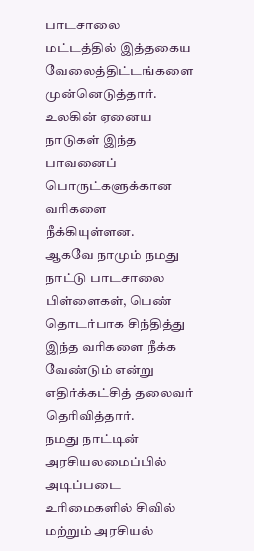பாடசாலை மட்டத்தில் இத்தகைய வேலைத்திட்டங்களை முன்னெடுத்தார். உலகின் ஏனைய நாடுகள் இந்த பாவனைப் பொருட்களுக்கான வரிகளை நீக்கியுள்ளன.
ஆகவே நாமும் நமது நாட்டு பாடசாலை பிள்ளைகள், பெண் தொடர்பாக சிந்தித்து இந்த வரிகளை நீக்க வேண்டும் என்று எதிர்க்கட்சித் தலைவர் தெரிவித்தார்.
நமது நாட்டின் அரசியலமைப்பில் அடிப்படை உரிமைகளில் சிவில் மற்றும் அரசியல்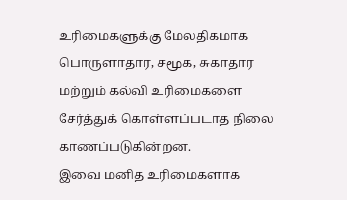உரிமைகளுக்கு மேலதிகமாக பொருளாதார, சமூக, சுகாதார மற்றும் கல்வி உரிமைகளை சேர்த்துக் கொள்ளப்படாத நிலை காணப்படுகின்றன.
இவை மனித உரிமைகளாக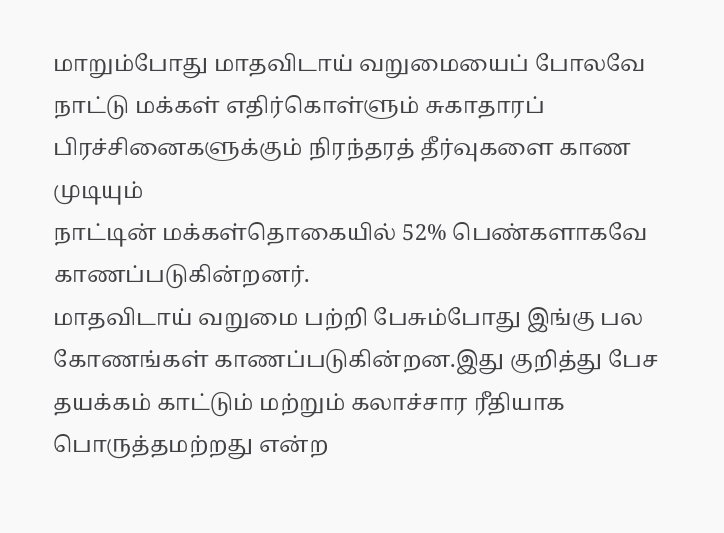மாறும்போது மாதவிடாய் வறுமையைப் போலவே நாட்டு மக்கள் எதிர்கொள்ளும் சுகாதாரப் பிரச்சினைகளுக்கும் நிரந்தரத் தீர்வுகளை காண முடியும்
நாட்டின் மக்கள்தொகையில் 52% பெண்களாகவே காணப்படுகின்றனர்.
மாதவிடாய் வறுமை பற்றி பேசும்போது இங்கு பல கோணங்கள் காணப்படுகின்றன.இது குறித்து பேச தயக்கம் காட்டும் மற்றும் கலாச்சார ரீதியாக பொருத்தமற்றது என்ற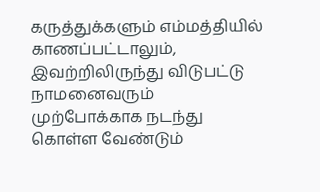கருத்துக்களும் எம்மத்தியில் காணப்பட்டாலும், இவற்றிலிருந்து விடுபட்டு நாமனைவரும் முற்போக்காக நடந்து கொள்ள வேண்டும்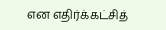என எதிர்க்கட்சித்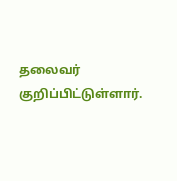தலைவர் குறிப்பிட்டுள்ளார்.